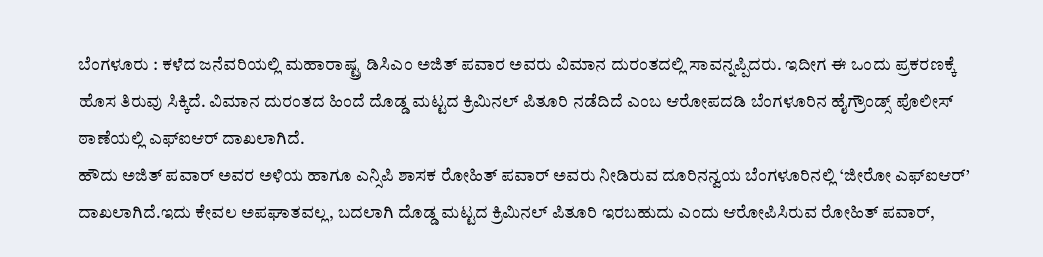ಬೆಂಗಳೂರು : ಕಳೆದ ಜನೆವರಿಯಲ್ಲಿ ಮಹಾರಾಷ್ಟ್ರ ಡಿಸಿಎಂ ಅಜಿತ್ ಪವಾರ ಅವರು ವಿಮಾನ ದುರಂತದಲ್ಲಿ ಸಾವನ್ನಪ್ಪಿದರು. ಇದೀಗ ಈ ಒಂದು ಪ್ರಕರಣಕ್ಕೆ ಹೊಸ ತಿರುವು ಸಿಕ್ಕಿದೆ. ವಿಮಾನ ದುರಂತದ ಹಿಂದೆ ದೊಡ್ಡ ಮಟ್ಟದ ಕ್ರಿಮಿನಲ್ ಪಿತೂರಿ ನಡೆದಿದೆ ಎಂಬ ಆರೋಪದಡಿ ಬೆಂಗಳೂರಿನ ಹೈಗ್ರೌಂಡ್ಸ್ ಪೊಲೀಸ್ ಠಾಣೆಯಲ್ಲಿ ಎಫ್ಐಆರ್ ದಾಖಲಾಗಿದೆ.
ಹೌದು ಅಜಿತ್ ಪವಾರ್ ಅವರ ಅಳಿಯ ಹಾಗೂ ಎನ್ಸಿಪಿ ಶಾಸಕ ರೋಹಿತ್ ಪವಾರ್ ಅವರು ನೀಡಿರುವ ದೂರಿನನ್ವಯ ಬೆಂಗಳೂರಿನಲ್ಲಿ ‘ಜೀರೋ ಎಫ್ಐಆರ್’ ದಾಖಲಾಗಿದೆ.ಇದು ಕೇವಲ ಅಪಘಾತವಲ್ಲ, ಬದಲಾಗಿ ದೊಡ್ಡ ಮಟ್ಟದ ಕ್ರಿಮಿನಲ್ ಪಿತೂರಿ ಇರಬಹುದು ಎಂದು ಆರೋಪಿಸಿರುವ ರೋಹಿತ್ ಪವಾರ್,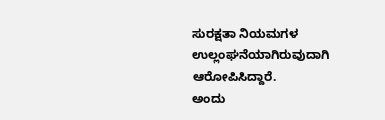ಸುರಕ್ಷತಾ ನಿಯಮಗಳ ಉಲ್ಲಂಘನೆಯಾಗಿರುವುದಾಗಿ ಆರೋಪಿಸಿದ್ದಾರೆ.
ಅಂದು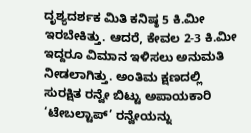ದೃಶ್ಯದರ್ಶಕ ಮಿತಿ ಕನಿಷ್ಠ 5 ಕಿ.ಮೀ ಇರಬೇಕಿತ್ತು. ಆದರೆ, ಕೇವಲ 2-3 ಕಿ.ಮೀ ಇದ್ದರೂ ವಿಮಾನ ಇಳಿಸಲು ಅನುಮತಿ ನೀಡಲಾಗಿತ್ತು. ಅಂತಿಮ ಕ್ಷಣದಲ್ಲಿ ಸುರಕ್ಷಿತ ರನ್ವೇ ಬಿಟ್ಟು ಅಪಾಯಕಾರಿ ‘ಟೇಬಲ್ಟಾಪ್’ ರನ್ವೇಯನ್ನು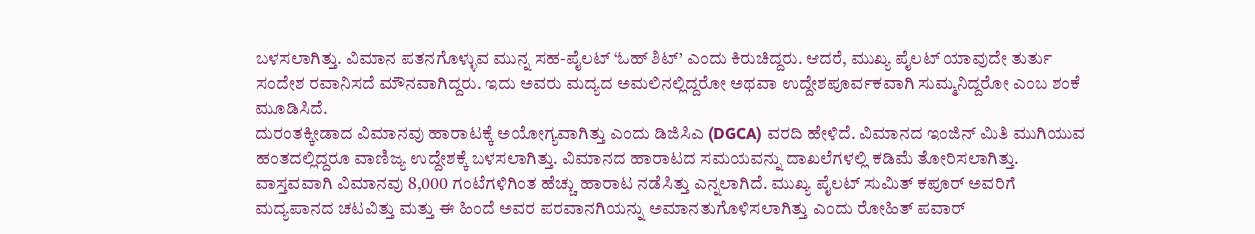ಬಳಸಲಾಗಿತ್ತು. ವಿಮಾನ ಪತನಗೊಳ್ಳುವ ಮುನ್ನ ಸಹ-ಪೈಲಟ್ ‘ಓಹ್ ಶಿಟ್’ ಎಂದು ಕಿರುಚಿದ್ದರು. ಆದರೆ, ಮುಖ್ಯ ಪೈಲಟ್ ಯಾವುದೇ ತುರ್ತು ಸಂದೇಶ ರವಾನಿಸದೆ ಮೌನವಾಗಿದ್ದರು. ಇದು ಅವರು ಮದ್ಯದ ಅಮಲಿನಲ್ಲಿದ್ದರೋ ಅಥವಾ ಉದ್ದೇಶಪೂರ್ವಕವಾಗಿ ಸುಮ್ಮನಿದ್ದರೋ ಎಂಬ ಶಂಕೆ ಮೂಡಿಸಿದೆ.
ದುರಂತಕ್ಕೀಡಾದ ವಿಮಾನವು ಹಾರಾಟಕ್ಕೆ ಅಯೋಗ್ಯವಾಗಿತ್ತು ಎಂದು ಡಿಜಿಸಿಎ (DGCA) ವರದಿ ಹೇಳಿದೆ. ವಿಮಾನದ ಇಂಜಿನ್ ಮಿತಿ ಮುಗಿಯುವ ಹಂತದಲ್ಲಿದ್ದರೂ ವಾಣಿಜ್ಯ ಉದ್ದೇಶಕ್ಕೆ ಬಳಸಲಾಗಿತ್ತು. ವಿಮಾನದ ಹಾರಾಟದ ಸಮಯವನ್ನು ದಾಖಲೆಗಳಲ್ಲಿ ಕಡಿಮೆ ತೋರಿಸಲಾಗಿತ್ತು. ವಾಸ್ತವವಾಗಿ ವಿಮಾನವು 8,000 ಗಂಟೆಗಳಿಗಿಂತ ಹೆಚ್ಚು ಹಾರಾಟ ನಡೆಸಿತ್ತು ಎನ್ನಲಾಗಿದೆ. ಮುಖ್ಯ ಪೈಲಟ್ ಸುಮಿತ್ ಕಪೂರ್ ಅವರಿಗೆ ಮದ್ಯಪಾನದ ಚಟವಿತ್ತು ಮತ್ತು ಈ ಹಿಂದೆ ಅವರ ಪರವಾನಗಿಯನ್ನು ಅಮಾನತುಗೊಳಿಸಲಾಗಿತ್ತು ಎಂದು ರೋಹಿತ್ ಪವಾರ್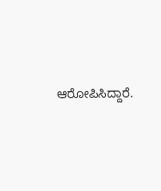ಆರೋಪಿಸಿದ್ದಾರೆ.